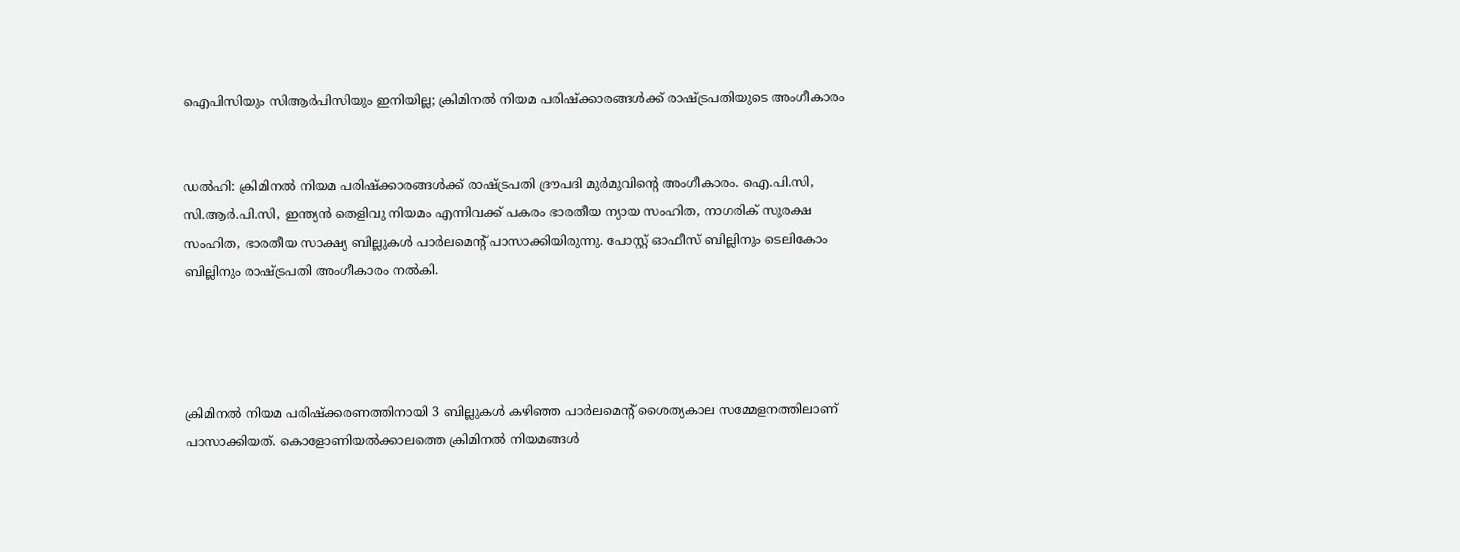ഐപിസിയും സിആർപിസിയും ഇനിയില്ല; ക്രിമിനൽ നിയമ പരിഷ്ക്കാരങ്ങൾക്ക് രാഷ്ട്രപതിയുടെ അംഗീകാരം


ഡൽഹി: ക്രിമിനൽ നിയമ പരിഷ്ക്കാരങ്ങൾക്ക് രാഷ്ട്രപതി ദ്രൗപദി മുർമുവിന്റെ അംഗീകാരം. ഐ.പി.സി, സി.ആര്‍.പി.സി, ഇന്ത്യന്‍ തെളിവു നിയമം എന്നിവക്ക് പകരം ഭാരതീയ ന്യായ സംഹിത, നാഗരിക് സുരക്ഷ സംഹിത, ഭാരതീയ സാക്ഷ്യ ബില്ലുകൾ പാർലമെന്റ് പാസാക്കിയിരുന്നു. പോസ്റ്റ് ഓഫീസ് ബില്ലിനും ടെലികോം ബില്ലിനും രാഷ്ട്രപതി അംഗീകാരം നൽകി.




ക്രിമിനൽ നിയമ പരിഷ്ക്കരണത്തിനായി 3 ബില്ലുകൾ കഴിഞ്ഞ പാർലമെന്റ് ശൈത്യകാല സമ്മേളനത്തിലാണ് പാസാക്കിയത്. കൊളോണിയല്‍ക്കാലത്തെ ക്രിമിനല്‍ നിയമങ്ങള്‍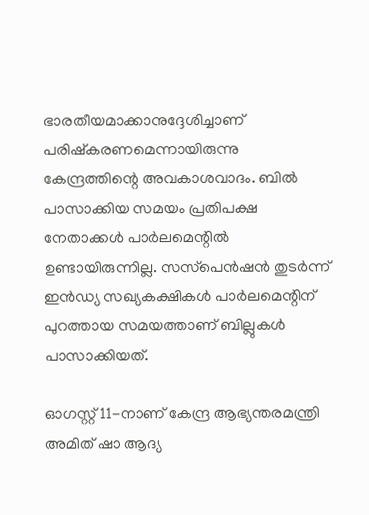ഭാരതീയമാക്കാനുദ്ദേശിച്ചാണ് പരിഷ്കരണമെന്നായിരുന്നു കേന്ദ്രത്തിന്റെ അവകാശവാദം. ബിൽ പാസാക്കിയ സമയം പ്രതിപക്ഷ നേതാക്കൾ പാർലമെന്റിൽ ഉണ്ടായിരുന്നില്ല. സസ്‌പെൻഷൻ തുടർന്ന് ഇൻഡ്യ സഖ്യകക്ഷികള്‍ പാർലമെന്റിന് പുറത്തായ സമയത്താണ് ബില്ലുകൾ പാസാക്കിയത്.

ഓഗസ്റ്റ് 11-നാണ് കേന്ദ്ര ആഭ്യന്തരമന്ത്രി അമിത് ഷാ ആദ്യ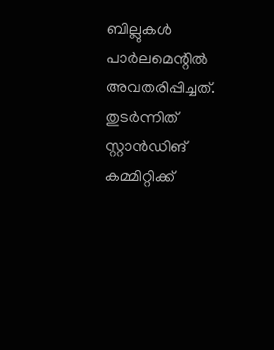ബില്ലുകൾ പാർലമെന്റിൽ അവതരിപ്പിച്ചത്. തുടർന്നിത് സ്റ്റാൻഡിങ് കമ്മിറ്റിക്ക്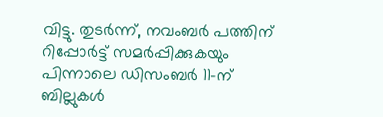വിട്ടു. തുടർന്ന്, നവംബര്‍ പത്തിന് റിപ്പോര്‍ട്ട് സമർപ്പിക്കുകയും പിന്നാലെ ഡിസംബര്‍ 11-ന് ബില്ലുകള്‍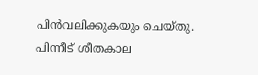പിൻവലിക്കുകയും ചെയ്തു. പിന്നീട് ശീതകാല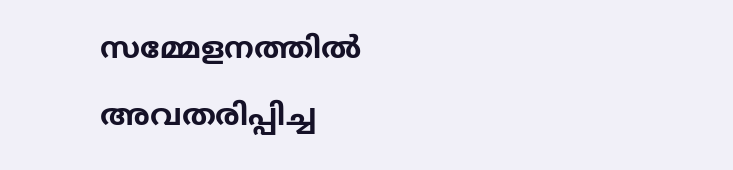സമ്മേളനത്തിൽ അവതരിപ്പിച്ച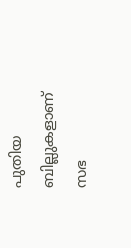പുതിയ ബില്ലുകളാണ് സഭ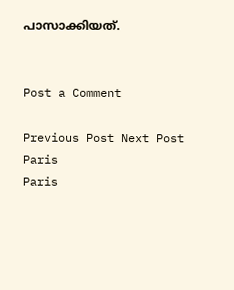പാസാക്കിയത്.


Post a Comment

Previous Post Next Post
Paris
Paris